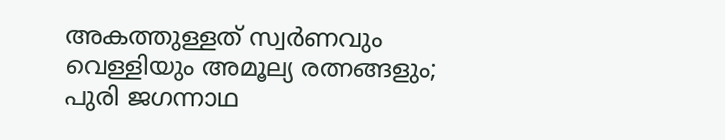അകത്തുള്ളത് സ്വർണവും വെള്ളിയും അമൂല്യ രത്നങ്ങളും; പുരി ജഗന്നാഥ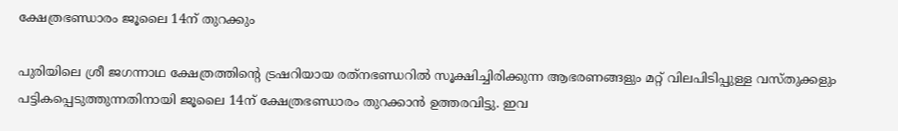ക്ഷേത്രഭണ്ഡാരം ജൂലൈ 14ന് തുറക്കും

പുരിയിലെ ശ്രീ ജഗന്നാഥ ക്ഷേത്രത്തിൻ്റെ ട്രഷറിയായ രത്‌നഭണ്ഡറിൽ സൂക്ഷിച്ചിരിക്കുന്ന ആഭരണങ്ങളും മറ്റ് വിലപിടിപ്പുള്ള വസ്തുക്കളും പട്ടികപ്പെടുത്തുന്നതിനായി ജൂലൈ 14ന് ക്ഷേത്രഭണ്ഡാരം തുറക്കാൻ ഉത്തരവിട്ടു. ഇവ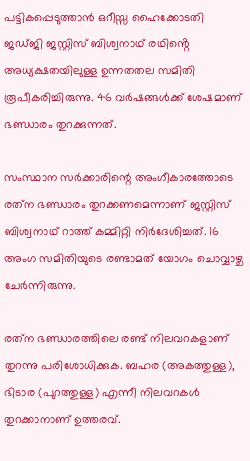പട്ടികപ്പെടുത്താൻ ഒറീസ്സ ഹൈക്കോടതി ജഡ്ജി ജസ്റ്റിസ് ബിശ്വനാഥ് രഥിൻ്റെ അധ്യക്ഷതയിലുള്ള ഉന്നതതല സമിതി രൂപീകരിച്ചിരുന്നു. 46 വർഷങ്ങൾക്ക് ശേഷമാണ് ഭണ്ഡാരം തുറക്കുന്നത്.

സംസ്ഥാന സര്‍ക്കാരിന്റെ അംഗീകാരത്തോടെ രത്‌ന ഭണ്ഡാരം തുറക്കണമെന്നാണ് ജസ്റ്റിസ് ബിശ്വനാഥ് റാത്ത് കമ്മിറ്റി നിര്‍ദേശിച്ചത്. 16 അംഗ സമിതിയുടെ രണ്ടാമത് യോഗം ചൊവ്വാഴ്ച ചേര്‍ന്നിരുന്നു.

രത്‌ന ഭണ്ഡാരത്തിലെ രണ്ട് നിലവറകളാണ് തുറന്നു പരിശോധിക്കുക. ബഹര (അകത്തുള്ള), ഭിടാര (പുറത്തുള്ള) എന്നീ നിലവറകൾ തുറക്കാനാണ് ഉത്തരവ്.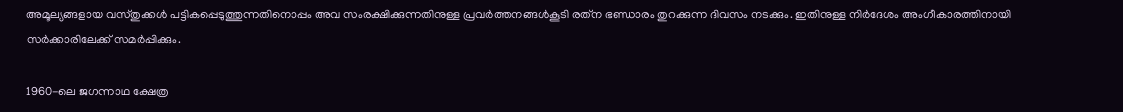അമൂല്യങ്ങളായ വസ്തുക്കൾ പട്ടികപ്പെടുത്തുന്നതിനൊപ്പം അവ സംരക്ഷിക്കുന്നതിനുള്ള പ്രവര്‍ത്തനങ്ങള്‍കൂടി രത്‌ന ഭണ്ഡാരം തുറക്കുന്ന ദിവസം നടക്കും. ഇതിനുള്ള നിര്‍ദേശം അംഗീകാരത്തിനായി സര്‍ക്കാരിലേക്ക് സമര്‍പ്പിക്കും.

1960-ലെ ജഗന്നാഥ ക്ഷേത്ര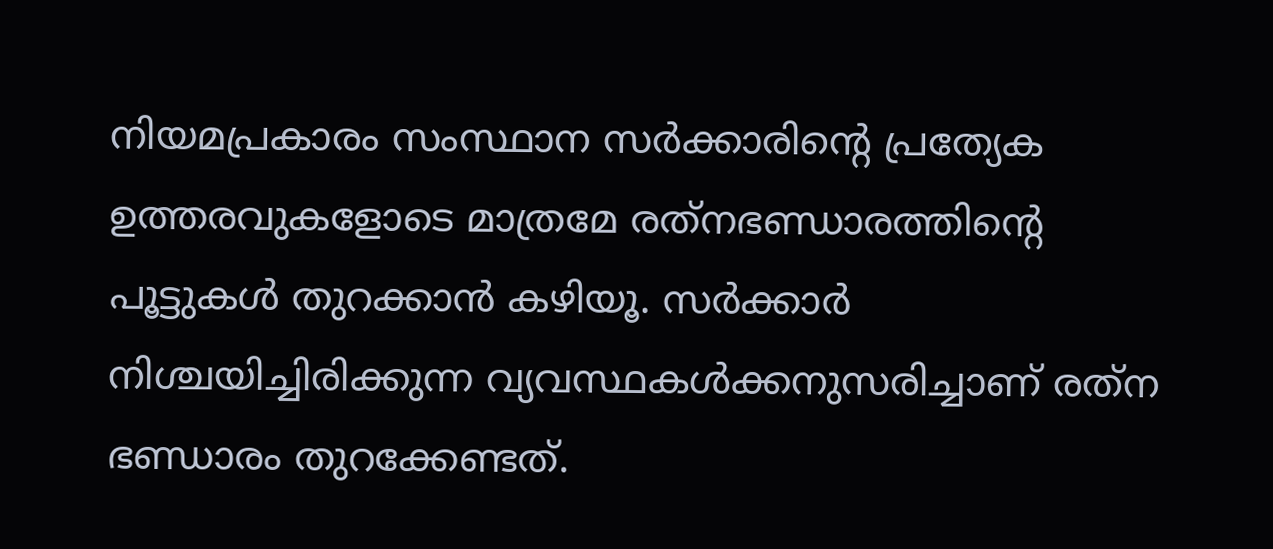നിയമപ്രകാരം സംസ്ഥാന സര്‍ക്കാരിന്റെ പ്രത്യേക ഉത്തരവുകളോടെ മാത്രമേ രത്‌നഭണ്ഡാരത്തിന്റെ പൂട്ടുകള്‍ തുറക്കാന്‍ കഴിയൂ. സര്‍ക്കാര്‍ നിശ്ചയിച്ചിരിക്കുന്ന വ്യവസ്ഥകള്‍ക്കനുസരിച്ചാണ് രത്‌ന ഭണ്ഡാരം തുറക്കേണ്ടത്.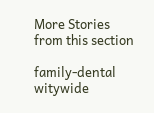More Stories from this section

family-dental
witywide